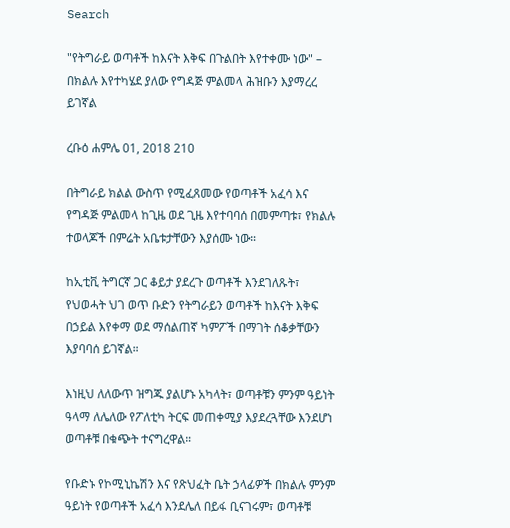Search

"የትግራይ ወጣቶች ከእናት እቅፍ በጉልበት እየተቀሙ ነው" – በክልሉ እየተካሄደ ያለው የግዳጅ ምልመላ ሕዝቡን እያማረረ ይገኛል

ረቡዕ ሐምሌ 01, 2018 210

በትግራይ ክልል ውስጥ የሚፈጸመው የወጣቶች አፈሳ እና የግዳጅ ምልመላ ከጊዜ ወደ ጊዜ እየተባባሰ በመምጣቱ፣ የክልሉ ተወላጆች በምሬት አቤቱታቸውን እያሰሙ ነው።

ከኢቲቪ ትግርኛ ጋር ቆይታ ያደረጉ ወጣቶች እንደገለጹት፣ የህወሓት ህገ ወጥ ቡድን የትግራይን ወጣቶች ከእናት እቅፍ በኃይል እየቀማ ወደ ማሰልጠኛ ካምፖች በማገት ሰቆቃቸውን እያባባሰ ይገኛል።

እነዚህ ለለውጥ ዝግጁ ያልሆኑ አካላት፣ ወጣቶቹን ምንም ዓይነት ዓላማ ለሌለው የፖለቲካ ትርፍ መጠቀሚያ እያደረጓቸው እንደሆነ ወጣቶቹ በቁጭት ተናግረዋል።

የቡድኑ የኮሚኒኬሽን እና የጽህፈት ቤት ኃላፊዎች በክልሉ ምንም ዓይነት የወጣቶች አፈሳ እንደሌለ በይፋ ቢናገሩም፣ ወጣቶቹ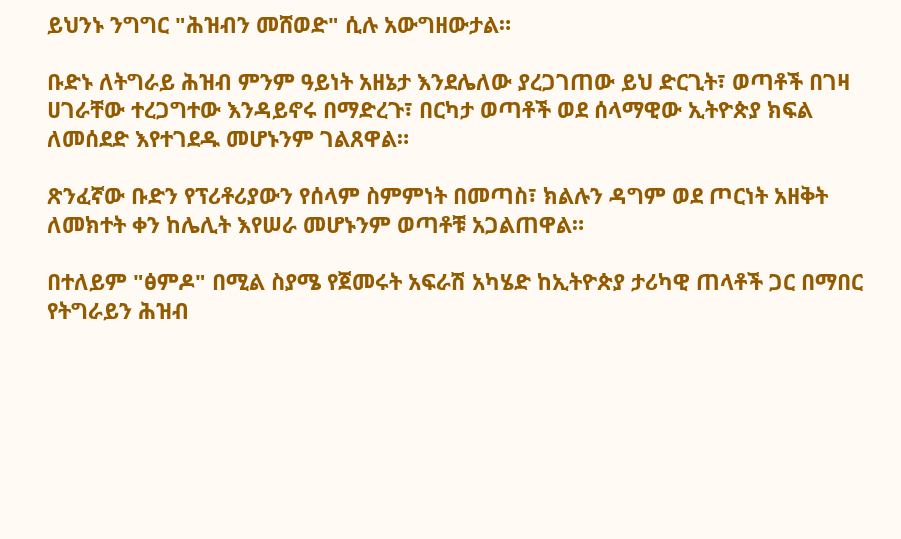ይህንኑ ንግግር "ሕዝብን መሸወድ" ሲሉ አውግዘውታል።

ቡድኑ ለትግራይ ሕዝብ ምንም ዓይነት አዘኔታ እንደሌለው ያረጋገጠው ይህ ድርጊት፣ ወጣቶች በገዛ ሀገራቸው ተረጋግተው እንዳይኖሩ በማድረጉ፣ በርካታ ወጣቶች ወደ ሰላማዊው ኢትዮጵያ ክፍል ለመሰደድ እየተገደዱ መሆኑንም ገልጸዋል።

ጽንፈኛው ቡድን የፕሪቶሪያውን የሰላም ስምምነት በመጣስ፣ ክልሉን ዳግም ወደ ጦርነት አዘቅት ለመክተት ቀን ከሌሊት እየሠራ መሆኑንም ወጣቶቹ አጋልጠዋል።

በተለይም "ፅምዶ" በሚል ስያሜ የጀመሩት አፍራሽ አካሄድ ከኢትዮጵያ ታሪካዊ ጠላቶች ጋር በማበር የትግራይን ሕዝብ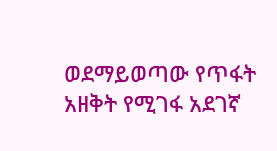ወደማይወጣው የጥፋት አዘቅት የሚገፋ አደገኛ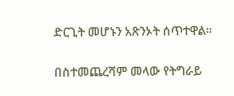ድርጊት መሆኑን አጽንኦት ሰጥተዋል።

በስተመጨረሻም መላው የትግራይ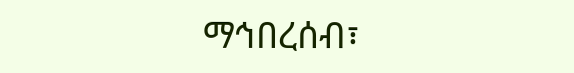ማኅበረሰብ፣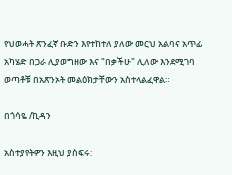የህወሓት ጽንፈኛ ቡድን እየተከተለ ያለው መርህ አልባና አጥፊ አካሄድ በጋራ ሊያወግዘው እና "በቃችሁ" ሊለው እንደሚገባ ወጣቶቹ በአጽንኦት መልዕክታቸውን አስተላልፈዋል።

በጎሳዬ /ኪዳን

አስተያየትዎን እዚህ ያስፍሩ: